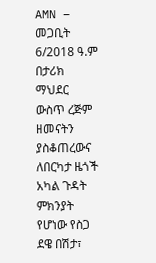AMN – መጋቢት 6/2018 ዓ.ም
በታሪክ ማህደር ውስጥ ረጅም ዘመናትን ያስቆጠረውና ለበርካታ ዜጎች አካል ጉዳት ምክንያት የሆነው የስጋ ደዌ በሽታ፣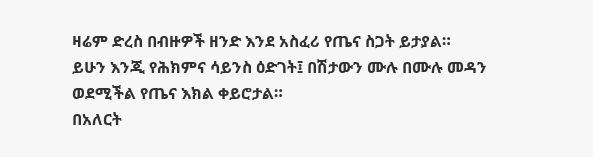ዛሬም ድረስ በብዙዎች ዘንድ እንደ አስፈሪ የጤና ስጋት ይታያል።
ይሁን እንጂ የሕክምና ሳይንስ ዕድገት፤ በሽታውን ሙሉ በሙሉ መዳን ወደሚችል የጤና እክል ቀይሮታል።
በአለርት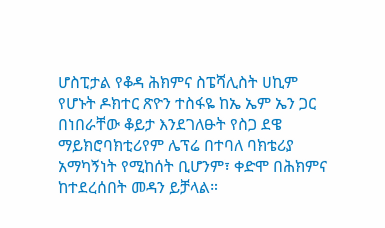ሆስፒታል የቆዳ ሕክምና ስፔሻሊስት ሀኪም የሆኑት ዶክተር ጽዮን ተስፋዬ ከኤ ኤም ኤን ጋር በነበራቸው ቆይታ እንደገለፁት የስጋ ደዌ ማይክሮባክቲሪየም ሌፕሬ በተባለ ባክቴሪያ አማካኝነት የሚከሰት ቢሆንም፣ ቀድሞ በሕክምና ከተደረሰበት መዳን ይቻላል።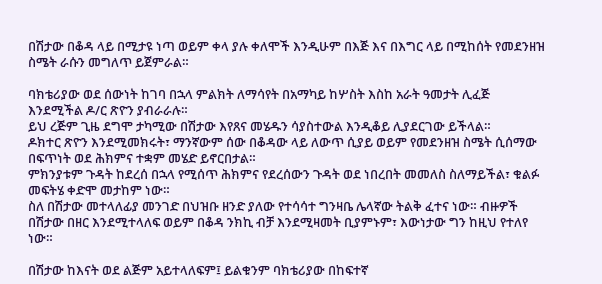በሽታው በቆዳ ላይ በሚታዩ ነጣ ወይም ቀላ ያሉ ቀለሞች እንዲሁም በእጅ እና በእግር ላይ በሚከሰት የመደንዘዝ ስሜት ራሱን መግለጥ ይጀምራል።

ባክቴሪያው ወደ ሰውነት ከገባ በኋላ ምልክት ለማሳየት በአማካይ ከሦስት እስከ አራት ዓመታት ሊፈጅ እንደሚችል ዶ/ር ጽዮን ያብራራሉ።
ይህ ረጅም ጊዜ ደግሞ ታካሚው በሽታው እየጸና መሄዱን ሳያስተውል እንዲቆይ ሊያደርገው ይችላል።
ዶክተር ጽዮን እንደሚመክሩት፣ ማንኛውም ሰው በቆዳው ላይ ለውጥ ሲያይ ወይም የመደንዘዝ ስሜት ሲሰማው በፍጥነት ወደ ሕክምና ተቋም መሄድ ይኖርበታል።
ምክንያቱም ጉዳት ከደረሰ በኋላ የሚሰጥ ሕክምና የደረሰውን ጉዳት ወደ ነበረበት መመለስ ስለማይችል፣ ቁልፉ መፍትሄ ቀድሞ መታከም ነው።
ስለ በሽታው መተላለፊያ መንገድ በህዝቡ ዘንድ ያለው የተሳሳተ ግንዛቤ ሌላኛው ትልቅ ፈተና ነው። ብዙዎች በሽታው በዘር እንደሚተላለፍ ወይም በቆዳ ንክኪ ብቻ እንደሚዛመት ቢያምኑም፣ እውነታው ግን ከዚህ የተለየ ነው።

በሽታው ከእናት ወደ ልጅም አይተላለፍም፤ ይልቁንም ባክቴሪያው በከፍተኛ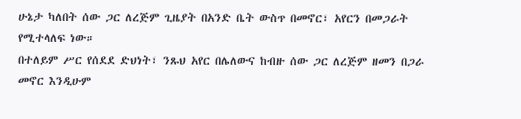ሁኔታ ካለበት ሰው ጋር ለረጅም ጊዜያት በአንድ ቤት ውስጥ በመኖር፣ አየርን በመጋራት የሚተላለፍ ነው።
በተለይም ሥር የሰደደ ድህነት፣ ንጹህ አየር በሌለውና ከብዙ ሰው ጋር ለረጅም ዘመን በጋራ መኖር እንዲሁም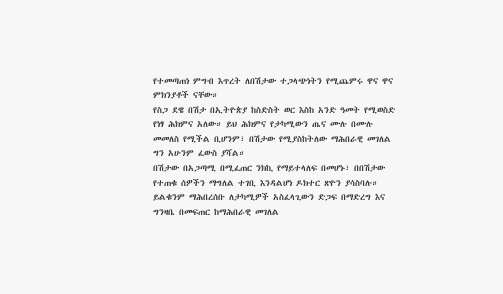የተመጣጠነ ምግብ እጥረት ለበሽታው ተጋላጭነትን የሚጨምሩ ዋና ዋና ምክንያቶች ናቸው።
የስጋ ደዌ በሽታ በኢትዮጵያ ከስድስት ወር እስከ አንድ ዓመት የሚወስድ የነፃ ሕክምና አለው። ይህ ሕክምና የታካሚውን ጤና ሙሉ በሙሉ መመለስ የሚችል ቢሆንም፣ በሽታው የሚያስከትለው ማሕበራዊ መገለል ግን አሁንም ፈውስ ያሻል።
በሽታው በአጋጣሚ በሚፈጠር ንክኪ የማይተላለፍ በመሆኑ፣ በበሽታው የተጠቁ ሰዎችን ማግለል ተገቢ እንዳልሆነ ዶክተር ጽዮን ያሳስባሉ። ይልቁንም ማሕበረሰቡ ለታካሚዎች አስፈላጊውን ድጋፍ በማድረግ እና ግንዛቤ በመፍጠር ከማሕበራዊ መገለል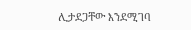ሊታደጋቸው እንደሚገባ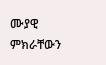ሙያዊ ምክራቸውን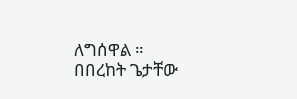ለግሰዋል ።
በበረከት ጌታቸው